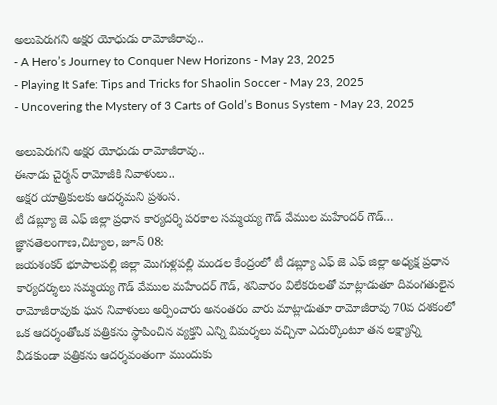అలుపెరుగని అక్షర యోధుడు రామోజీరావు..
- A Hero’s Journey to Conquer New Horizons - May 23, 2025
- Playing It Safe: Tips and Tricks for Shaolin Soccer - May 23, 2025
- Uncovering the Mystery of 3 Carts of Gold’s Bonus System - May 23, 2025

అలుపెరుగని అక్షర యోధుడు రామోజీరావు..
ఈనాడు చైర్మన్ రామోజీకి నివాళులు..
అక్షర యాత్రికులకు ఆదర్శమని ప్రశంస.
టీ డబ్ల్యూ జె ఎఫ్ జిల్లా ప్రధాన కార్యదర్శి పరకాల సమ్మయ్య గౌడ్ వేముల మహేందర్ గౌడ్…
జ్ఞానతెలంగాణ,చిట్యాల, జూన్ 08:
జయశంకర్ భూపాలపల్లి జిల్లా మొగుళ్లపల్లి మండల కేంద్రంలో టీ డబ్ల్యూ ఎఫ్ జె ఎఫ్ జిల్లా అధ్యక్ష ప్రధాన కార్యదర్శులు సమ్మయ్య గౌడ్ వేముల మహేందర్ గౌడ్, శనివారం విలేకరులతో మాట్లాడుతూ దివంగతులైన రామోజీరావుకు ఘన నివాళులు అర్పించారు అనంతరం వారు మాట్లాడుతూ రామోజీరావు 70వ దశకంలో ఒక ఆదర్శంతోఒక పత్రికను స్థాపించిన వ్యక్తని ఎన్ని విమర్శలు వచ్చినా ఎదుర్కొంటూ తన లక్ష్యాన్ని వీడకుండా పత్రికను ఆదర్శవంతంగా ముందుకు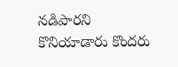నడిపారని కొనియాడారు కొందరు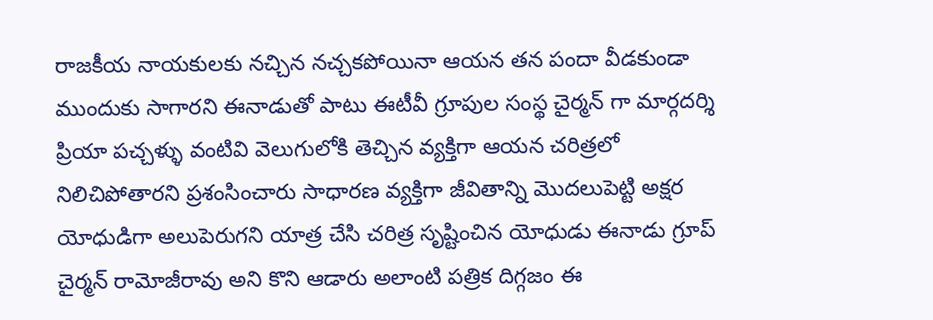రాజకీయ నాయకులకు నచ్చిన నచ్చకపోయినా ఆయన తన పందా వీడకుండా ముందుకు సాగారని ఈనాడుతో పాటు ఈటీవీ గ్రూపుల సంస్థ చైర్మన్ గా మార్గదర్శి ప్రియా పచ్చళ్ళు వంటివి వెలుగులోకి తెచ్చిన వ్యక్తిగా ఆయన చరిత్రలో నిలిచిపోతారని ప్రశంసించారు సాధారణ వ్యక్తిగా జీవితాన్ని మొదలుపెట్టి అక్షర యోధుడిగా అలుపెరుగని యాత్ర చేసి చరిత్ర సృష్టించిన యోధుడు ఈనాడు గ్రూప్ చైర్మన్ రామోజీరావు అని కొని ఆడారు అలాంటి పత్రిక దిగ్గజం ఈ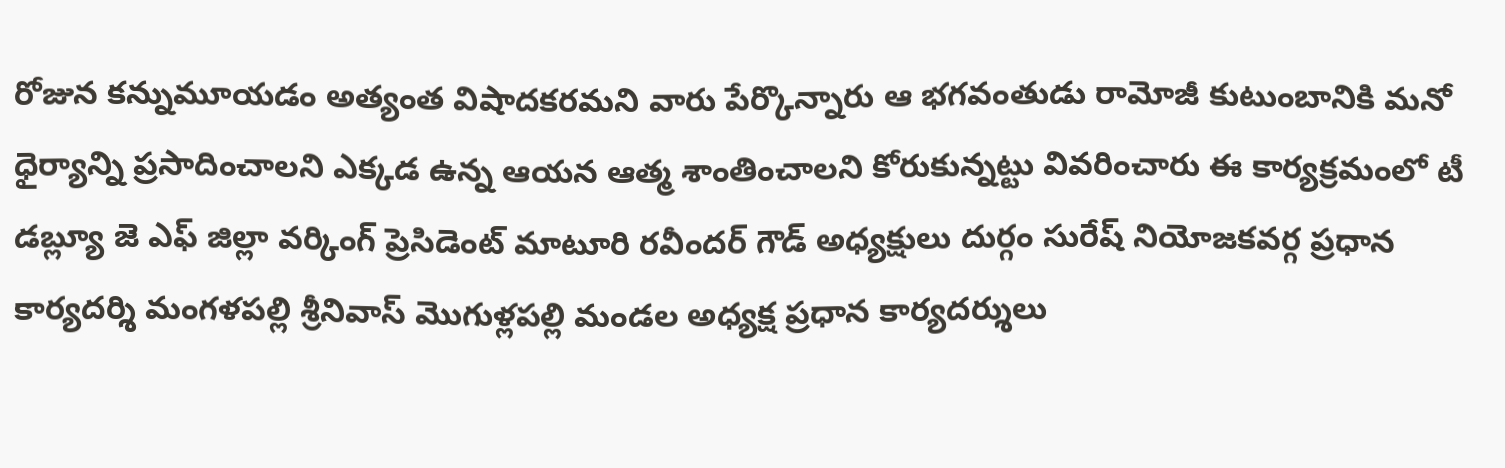రోజున కన్నుమూయడం అత్యంత విషాదకరమని వారు పేర్కొన్నారు ఆ భగవంతుడు రామోజీ కుటుంబానికి మనో ధైర్యాన్ని ప్రసాదించాలని ఎక్కడ ఉన్న ఆయన ఆత్మ శాంతించాలని కోరుకున్నట్టు వివరించారు ఈ కార్యక్రమంలో టీ డబ్ల్యూ జె ఎఫ్ జిల్లా వర్కింగ్ ప్రెసిడెంట్ మాటూరి రవీందర్ గౌడ్ అధ్యక్షులు దుర్గం సురేష్ నియోజకవర్గ ప్రధాన కార్యదర్శి మంగళపల్లి శ్రీనివాస్ మొగుళ్లపల్లి మండల అధ్యక్ష ప్రధాన కార్యదర్శులు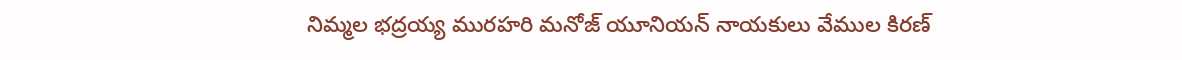నిమ్మల భద్రయ్య మురహరి మనోజ్ యూనియన్ నాయకులు వేముల కిరణ్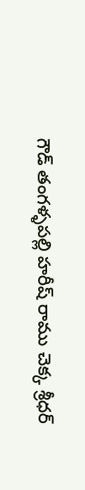గౌడ్ తంగళ్ళపల్లి హరీష్ రాము చెక్క శ్రీధర్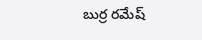బుర్ర రమేష్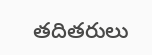తదితరులు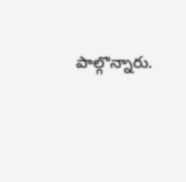పాల్గొన్నారు.